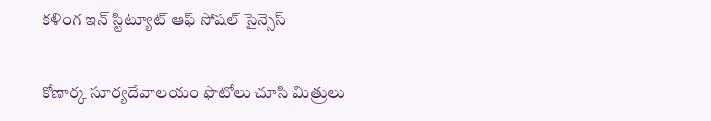కళింగ ఇన్ స్టిట్యూట్ ఆఫ్ సోషల్ సైన్సెస్

కోణార్క సూర్యదేవాలయం ఫొటోలు చూసి మిత్రులు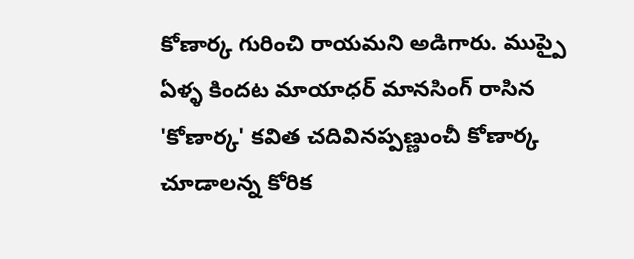కోణార్క గురించి రాయమని అడిగారు. ముప్పై ఏళ్ళ కిందట మాయాధర్ మానసింగ్ రాసిన 'కోణార్క' కవిత చదివినప్పణ్ణుంచీ కోణార్క చూడాలన్న కోరిక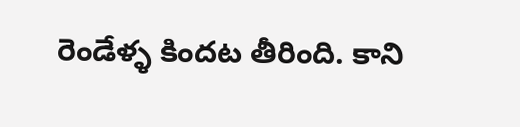రెండేళ్ళ కిందట తీరింది. కాని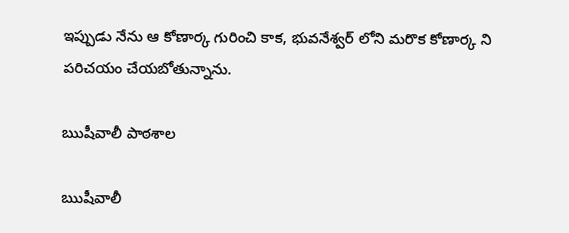ఇప్పుడు నేను ఆ కోణార్క గురించి కాక, భువనేశ్వర్ లోని మరొక కోణార్క ని పరిచయం చేయబోతున్నాను.

ఋషీవాలీ పాఠశాల

ఋషీవాలీ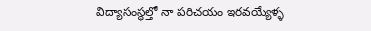విద్యాసంస్థల్తో నా పరిచయం ఇరవయ్యేళ్ళ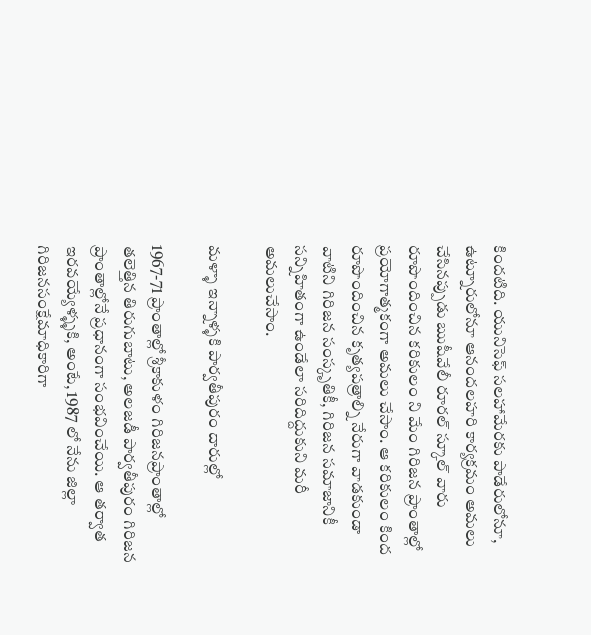కిందటిది. యునిసెఫ్ సలహామేరకు పాడేరులోనూ, ఉట్నూరులోనూ ఆనందలహరి కార్యక్రమం అమలు చేసినప్పుడు ఋషీవేలీ రూరల్ స్కూల్ వారు రూపొందించిన కరికులం ని మేం గిరిజన ప్రాంతాల్లో ప్రయోగాత్మకంగా అమలు చేసాం. ఆ కరికులం కింద రూపొందించిన కృత్యపత్రాల్ని నేరుగా వాడకుండా వాటిని గిరిజన సంస్కృతికీ, గిరిజన సమాజానికీ సన్నిహితంగా ఉండేలా సరిదిద్దుకుని మరీ అమలుచేసాం.

మళ్ళా ఇన్నాళ్ళకి పార్వతీపురం దారుల్లో

1967-71 ప్రాంతాల్లో శ్రీకాకుళం గిరిజనప్రాంతాల్లో తలెత్తిన తిరుగుబాటు, అలజడీ పార్వతీపురం గిరిజన ప్రాంతాల్లోనే ప్రధానంగా సంభవించేయి. ఆ తర్వాత ఇరవయ్యేళ్ళ్ళకి, అంటే, 1987 లో నేను జిల్లా గిరిజనసంక్షేమాధికారిగా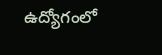ఉద్యోగంలో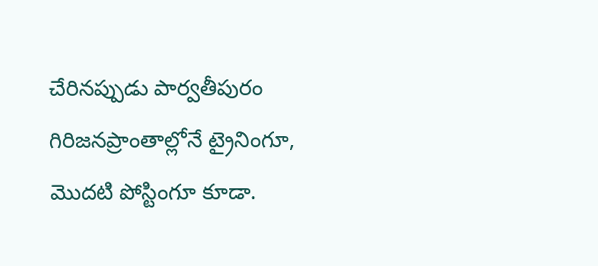చేరినప్పుడు పార్వతీపురం గిరిజనప్రాంతాల్లోనే ట్రైనింగూ, మొదటి పోస్టింగూ కూడా.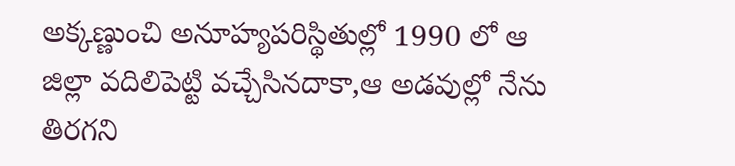అక్కణ్ణుంచి అనూహ్యపరిస్థితుల్లో 1990 లో ఆ జిల్లా వదిలిపెట్టి వచ్చేసినదాకా,ఆ అడవుల్లో నేను తిరగని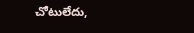చోటులేదు,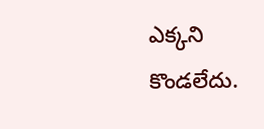ఎక్కని కొండలేదు.